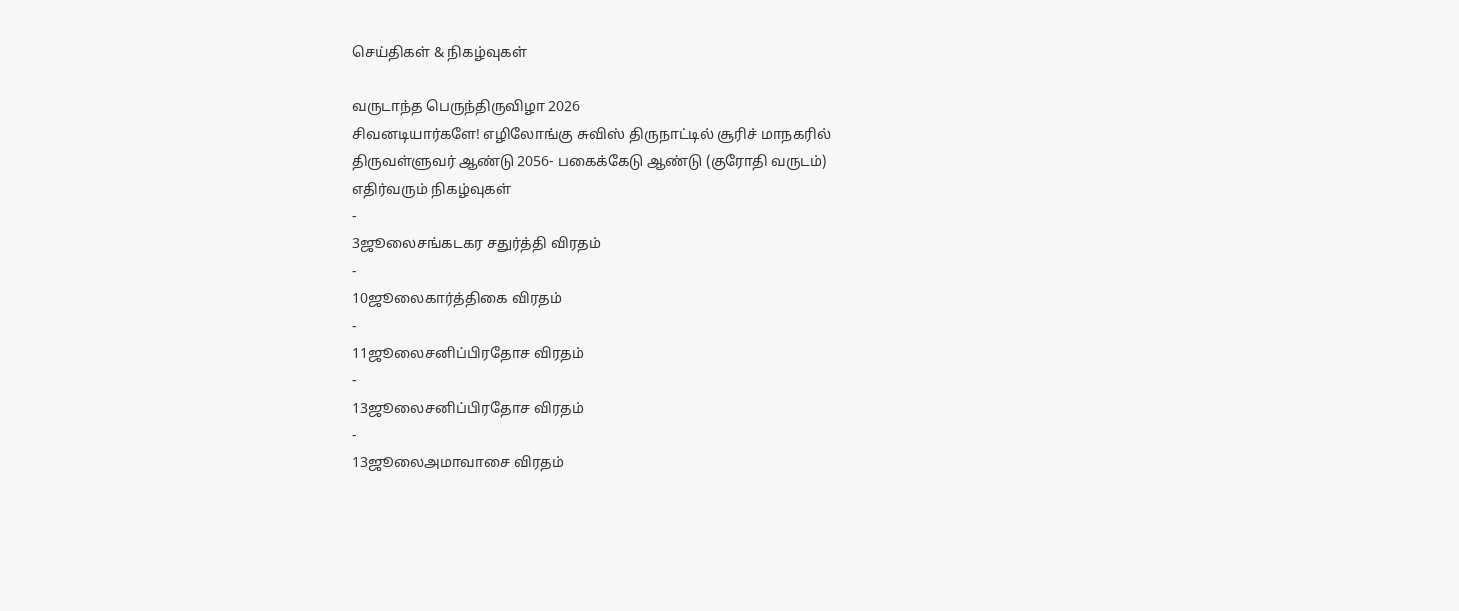செய்திகள் & நிகழ்வுகள்

வருடாந்த பெருந்திருவிழா 2026
சிவனடியார்களே! எழிலோங்கு சுவிஸ் திருநாட்டில் சூரிச் மாநகரில்
திருவள்ளுவர் ஆண்டு 2056- பகைக்கேடு ஆண்டு (குரோதி வருடம்)
எதிர்வரும் நிகழ்வுகள்
-
3ஜூலைசங்கடகர சதுர்த்தி விரதம்
-
10ஜூலைகார்த்திகை விரதம்
-
11ஜூலைசனிப்பிரதோச விரதம்
-
13ஜூலைசனிப்பிரதோச விரதம்
-
13ஜூலைஅமாவாசை விரதம்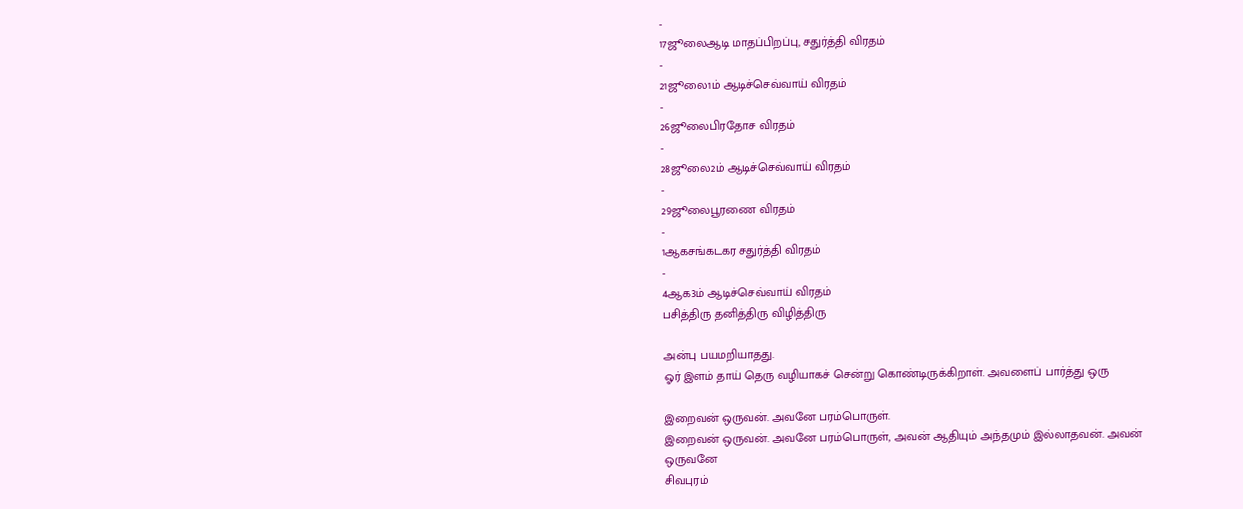-
17ஜூலைஆடி மாதப்பிறப்பு, சதுர்த்தி விரதம்
-
21ஜூலை1ம் ஆடிச்செவ்வாய் விரதம்
-
26ஜூலைபிரதோச விரதம்
-
28ஜூலை2ம் ஆடிச்செவ்வாய் விரதம்
-
29ஜூலைபூரணை விரதம்
-
1ஆகசங்கடகர சதுர்த்தி விரதம்
-
4ஆக3ம் ஆடிச்செவ்வாய் விரதம்
பசித்திரு தனித்திரு விழித்திரு

அன்பு பயமறியாதது.
ஓர் இளம் தாய் தெரு வழியாகச் சென்று கொண்டிருக்கிறாள். அவளைப் பார்த்து ஒரு

இறைவன் ஒருவன். அவனே பரம்பொருள்.
இறைவன் ஒருவன். அவனே பரம்பொருள், அவன் ஆதியும் அந்தமும் இல்லாதவன். அவன் ஒருவனே
சிவபுரம்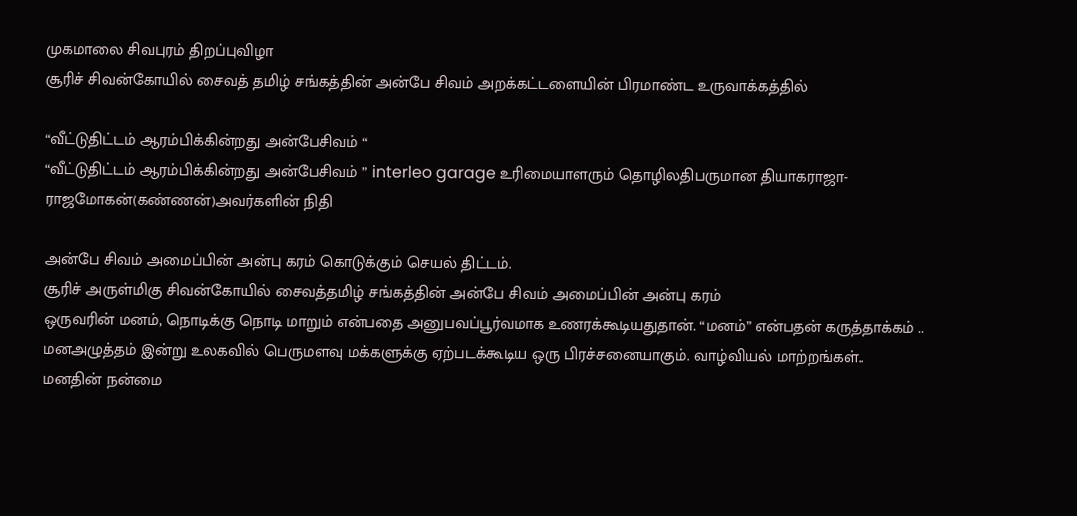முகமாலை சிவபுரம் திறப்புவிழா
சூரிச் சிவன்கோயில் சைவத் தமிழ் சங்கத்தின் அன்பே சிவம் அறக்கட்டளையின் பிரமாண்ட உருவாக்கத்தில்

“வீட்டுதிட்டம் ஆரம்பிக்கின்றது அன்பேசிவம் “
“வீட்டுதிட்டம் ஆரம்பிக்கின்றது அன்பேசிவம் ” interleo garage உரிமையாளரும் தொழிலதிபருமான தியாகராஜா-ராஜமோகன்(கண்ணன்)அவர்களின் நிதி

அன்பே சிவம் அமைப்பின் அன்பு கரம் கொடுக்கும் செயல் திட்டம்.
சூரிச் அருள்மிகு சிவன்கோயில் சைவத்தமிழ் சங்கத்தின் அன்பே சிவம் அமைப்பின் அன்பு கரம்
ஒருவரின் மனம், நொடிக்கு நொடி மாறும் என்பதை அனுபவப்பூர்வமாக உணரக்கூடியதுதான். “மனம்” என்பதன் கருத்தாக்கம் ..
மனஅழுத்தம் இன்று உலகவில் பெருமளவு மக்களுக்கு ஏற்படக்கூடிய ஒரு பிரச்சனையாகும். வாழ்வியல் மாற்றங்கள்..
மனதின் நன்மை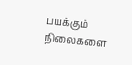பயக்கும் நிலைகளை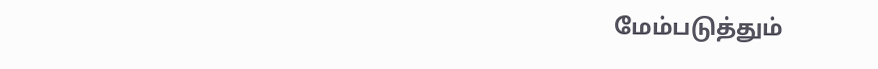மேம்படுத்தும்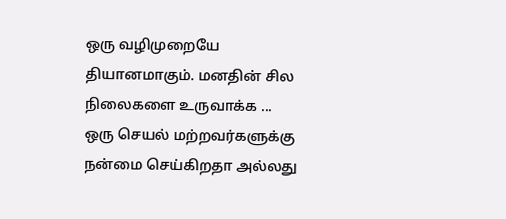ஒரு வழிமுறையே தியானமாகும். மனதின் சில நிலைகளை உருவாக்க ...
ஒரு செயல் மற்றவர்களுக்கு நன்மை செய்கிறதா அல்லது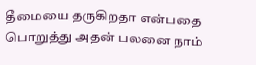தீமையை தருகிறதா என்பதை பொறுத்து அதன் பலனை நாம்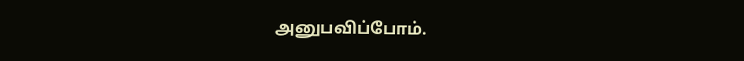அனுபவிப்போம்.